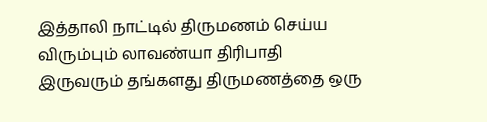இத்தாலி நாட்டில் திருமணம் செய்ய விரும்பும் லாவண்யா திரிபாதி
இருவரும் தங்களது திருமணத்தை ஒரு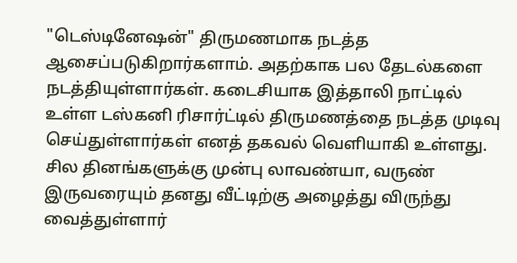"டெஸ்டினேஷன்" திருமணமாக நடத்த ஆசைப்படுகிறார்களாம். அதற்காக பல தேடல்களை நடத்தியுள்ளார்கள். கடைசியாக இத்தாலி நாட்டில் உள்ள டஸ்கனி ரிசார்ட்டில் திருமணத்தை நடத்த முடிவு செய்துள்ளார்கள் எனத் தகவல் வெளியாகி உள்ளது.
சில தினங்களுக்கு முன்பு லாவண்யா, வருண் இருவரையும் தனது வீட்டிற்கு அழைத்து விருந்து வைத்துள்ளார்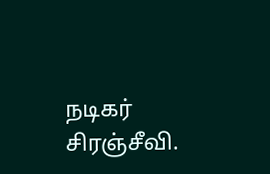நடிகர் சிரஞ்சீவி.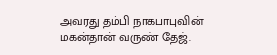அவரது தம்பி நாகபாபுவின் மகன்தான் வருண் தேஜ்.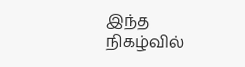இந்த நிகழ்வில்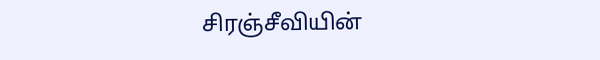சிரஞ்சீவியின்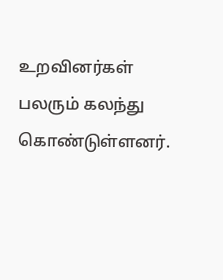உறவினர்கள் பலரும் கலந்து கொண்டுள்ளனர்.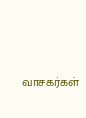வாசகர்கள்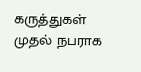கருத்துகள்
முதல் நபராக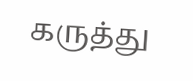கருத்து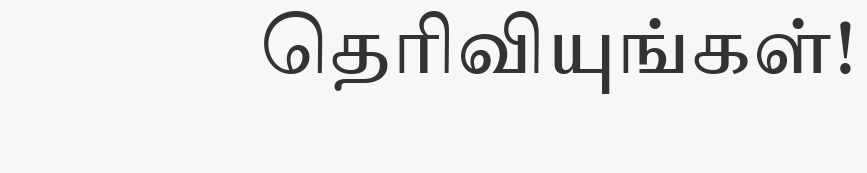தெரிவியுங்கள்!